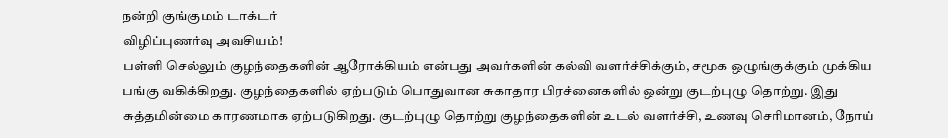நன்றி குங்குமம் டாக்டர்
விழிப்புணர்வு அவசியம்!
பள்ளி செல்லும் குழந்தைகளின் ஆரோக்கியம் என்பது அவர்களின் கல்வி வளர்ச்சிக்கும், சமூக ஒழுங்குக்கும் முக்கிய பங்கு வகிக்கிறது. குழந்தைகளில் ஏற்படும் பொதுவான சுகாதார பிரச்னைகளில் ஒன்று குடற்புழு தொற்று. இது சுத்தமின்மை காரணமாக ஏற்படுகிறது. குடற்புழு தொற்று குழந்தைகளின் உடல் வளர்ச்சி, உணவு செரிமானம், நோய்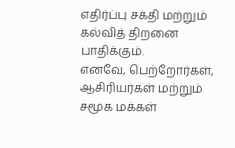எதிர்ப்பு சக்தி மற்றும் கல்வித் திறனை பாதிக்கும்.
எனவே, பெற்றோர்கள், ஆசிரியர்கள் மற்றும் சமூக மக்கள்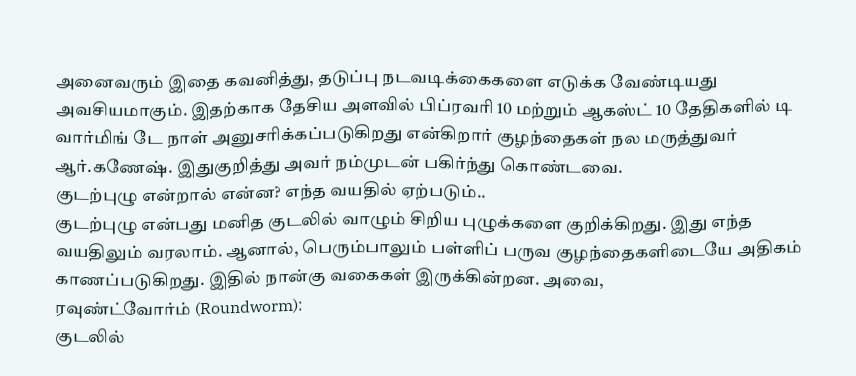அனைவரும் இதை கவனித்து, தடுப்பு நடவடிக்கைகளை எடுக்க வேண்டியது அவசியமாகும். இதற்காக தேசிய அளவில் பிப்ரவரி 10 மற்றும் ஆகஸ்ட் 10 தேதிகளில் டி வார்மிங் டே நாள் அனுசரிக்கப்படுகிறது என்கிறார் குழந்தைகள் நல மருத்துவர் ஆர்.கணேஷ். இதுகுறித்து அவர் நம்முடன் பகிர்ந்து கொண்டவை.
குடற்புழு என்றால் என்ன? எந்த வயதில் ஏற்படும்..
குடற்புழு என்பது மனித குடலில் வாழும் சிறிய புழுக்களை குறிக்கிறது. இது எந்த வயதிலும் வரலாம். ஆனால், பெரும்பாலும் பள்ளிப் பருவ குழந்தைகளிடையே அதிகம் காணப்படுகிறது. இதில் நான்கு வகைகள் இருக்கின்றன. அவை,
ரவுண்ட்வோர்ம் (Roundworm):
குடலில்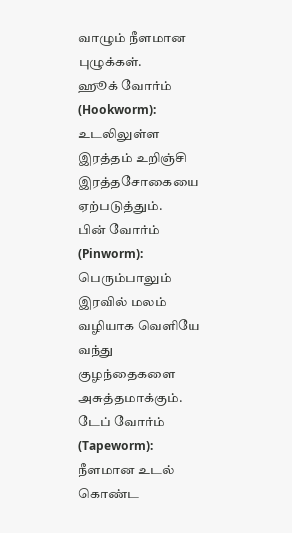வாழும் நீளமான புழுக்கள்.
ஹூக் வோர்ம் (Hookworm): உடலிலுள்ள இரத்தம் உறிஞ்சி இரத்தசோகையை ஏற்படுத்தும்.
பின் வோர்ம் (Pinworm): பெரும்பாலும் இரவில் மலம் வழியாக வெளியே வந்து குழந்தைகளை அசுத்தமாக்கும்.
டேப் வோர்ம் (Tapeworm): நீளமான உடல் கொண்ட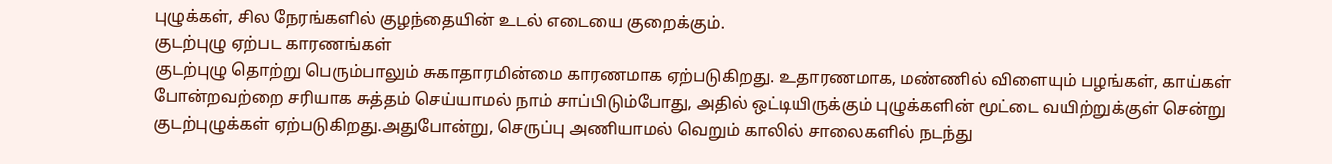புழுக்கள், சில நேரங்களில் குழந்தையின் உடல் எடையை குறைக்கும்.
குடற்புழு ஏற்பட காரணங்கள்
குடற்புழு தொற்று பெரும்பாலும் சுகாதாரமின்மை காரணமாக ஏற்படுகிறது. உதாரணமாக, மண்ணில் விளையும் பழங்கள், காய்கள் போன்றவற்றை சரியாக சுத்தம் செய்யாமல் நாம் சாப்பிடும்போது, அதில் ஒட்டியிருக்கும் புழுக்களின் மூட்டை வயிற்றுக்குள் சென்று குடற்புழுக்கள் ஏற்படுகிறது.அதுபோன்று, செருப்பு அணியாமல் வெறும் காலில் சாலைகளில் நடந்து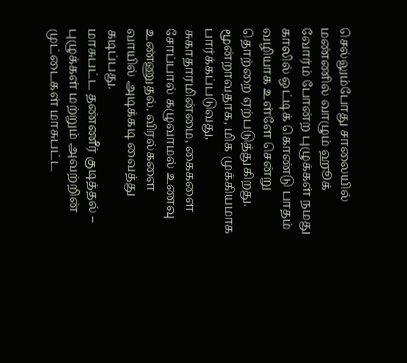செல்லும்போது சாலையில் மண்ணில் வாழும் ஹூக் வோர்ம் போன்ற புழுக்கள் நமது காலில் ஒட்டிக் கொண்டு பாதம் வழியாக உள்ளே சென்று தொற்றை ஏற்படுத்துகிறது.
மூன்றாவதாக, மிக முக்கியமாக பார்க்கப்படுவது, சுகாதாரமின்மை, கைகளை சோப்பால் கழுவாமல் உணவு உண்ணுதல். விரல்களை வாயில் அடிக்கடி வைத்து கடிப்பது.
மாசுபட்ட தண்ணீர் குடித்தல் – புழுக்கள் மற்றும் அவற்றின் முட்டைகள் மாசுபட்ட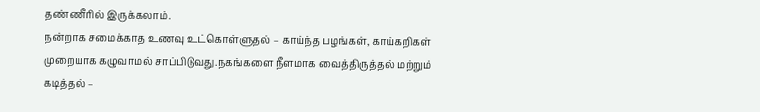தண்ணீரில் இருக்கலாம்.
நன்றாக சமைக்காத உணவு உட்கொள்ளுதல் – காய்ந்த பழங்கள், காய்கறிகள் முறையாக கழுவாமல் சாப்பிடுவது.நகங்களை நீளமாக வைத்திருத்தல் மற்றும் கடித்தல் –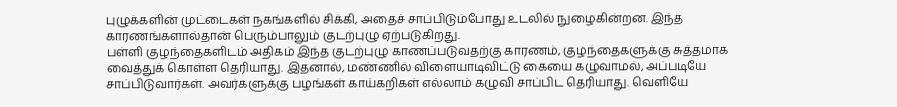புழுக்களின் முட்டைகள் நகங்களில் சிக்கி, அதைச் சாப்பிடும்போது உடலில் நுழைகின்றன. இந்த காரணங்களால்தான் பெரும்பாலும் குடற்புழு ஏற்படுகிறது.
பள்ளி குழந்தைகளிடம் அதிகம் இந்த குடற்புழு காணப்படுவதற்கு காரணம், குழந்தைகளுக்கு சுத்தமாக வைத்துக் கொள்ள தெரியாது. இதனால், மண்ணில் விளையாடிவிட்டு கையை கழுவாமல், அப்படியே சாப்பிடுவார்கள். அவர்களுக்கு பழங்கள் காய்கறிகள் எல்லாம் கழுவி சாப்பிட தெரியாது. வெளியே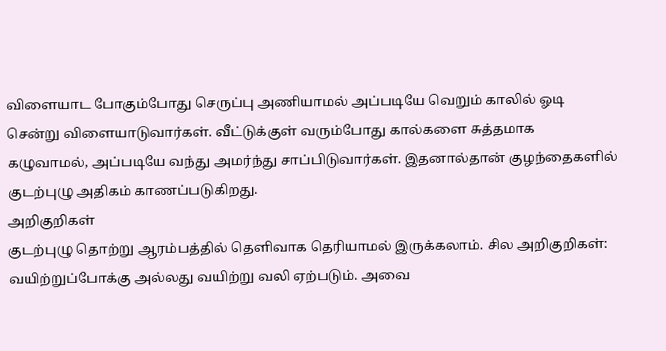விளையாட போகும்போது செருப்பு அணியாமல் அப்படியே வெறும் காலில் ஓடி சென்று விளையாடுவார்கள். வீட்டுக்குள் வரும்போது கால்களை சுத்தமாக கழுவாமல், அப்படியே வந்து அமர்ந்து சாப்பிடுவார்கள். இதனால்தான் குழந்தைகளில் குடற்புழு அதிகம் காணப்படுகிறது.
அறிகுறிகள்
குடற்புழு தொற்று ஆரம்பத்தில் தெளிவாக தெரியாமல் இருக்கலாம். சில அறிகுறிகள்:
வயிற்றுப்போக்கு அல்லது வயிற்று வலி ஏற்படும். அவை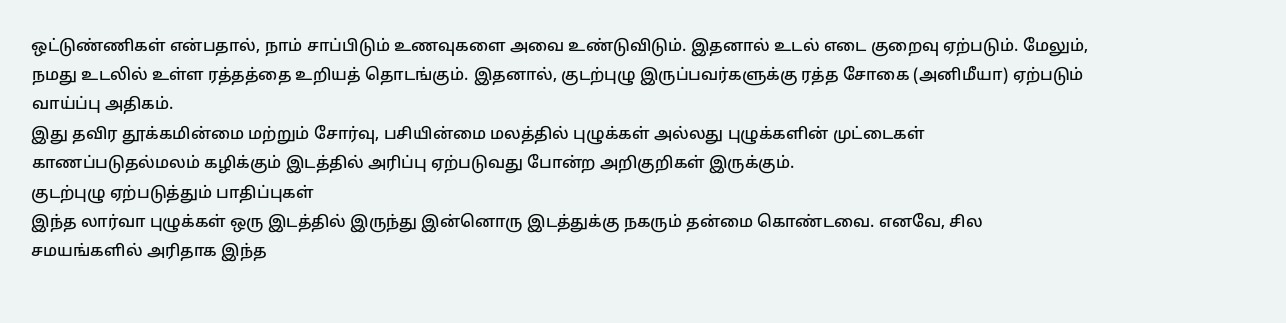ஒட்டுண்ணிகள் என்பதால், நாம் சாப்பிடும் உணவுகளை அவை உண்டுவிடும். இதனால் உடல் எடை குறைவு ஏற்படும். மேலும், நமது உடலில் உள்ள ரத்தத்தை உறியத் தொடங்கும். இதனால், குடற்புழு இருப்பவர்களுக்கு ரத்த சோகை (அனிமீயா) ஏற்படும் வாய்ப்பு அதிகம்.
இது தவிர தூக்கமின்மை மற்றும் சோர்வு, பசியின்மை மலத்தில் புழுக்கள் அல்லது புழுக்களின் முட்டைகள் காணப்படுதல்மலம் கழிக்கும் இடத்தில் அரிப்பு ஏற்படுவது போன்ற அறிகுறிகள் இருக்கும்.
குடற்புழு ஏற்படுத்தும் பாதிப்புகள்
இந்த லார்வா புழுக்கள் ஒரு இடத்தில் இருந்து இன்னொரு இடத்துக்கு நகரும் தன்மை கொண்டவை. எனவே, சில சமயங்களில் அரிதாக இந்த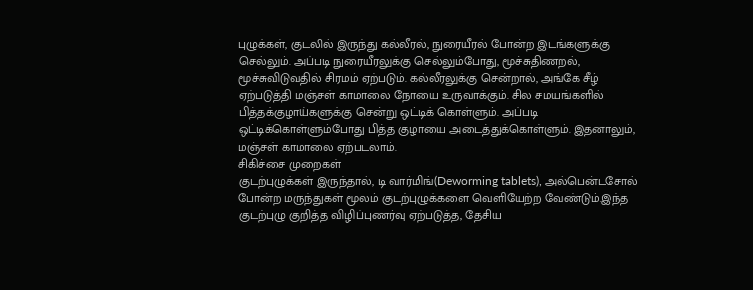புழுக்கள், குடலில் இருந்து கல்லீரல், நுரையீரல் போன்ற இடங்களுக்கு செல்லும். அப்படி நுரையீரலுக்கு செல்லும்போது, மூச்சுதிணறல், மூச்சுவிடுவதில் சிரமம் ஏற்படும். கல்லீரலுக்கு சென்றால், அங்கே சீழ் ஏற்படுத்தி மஞ்சள் காமாலை நோயை உருவாக்கும். சில சமயங்களில் பித்தக்குழாய்களுக்கு சென்று ஒட்டிக் கொள்ளும். அப்படி ஒட்டிக்கொள்ளும்போது பித்த குழாயை அடைத்துக்கொள்ளும். இதனாலும், மஞ்சள் காமாலை ஏற்படலாம்.
சிகிச்சை முறைகள்
குடற்புழுக்கள் இருந்தால், டி வார்மிங்(Deworming tablets), அல்பென்டசோல் போன்ற மருந்துகள் மூலம் குடற்புழுக்களை வெளியேற்ற வேண்டும்.இந்த குடற்புழு குறித்த விழிப்புணர்வு ஏற்படுத்த, தேசிய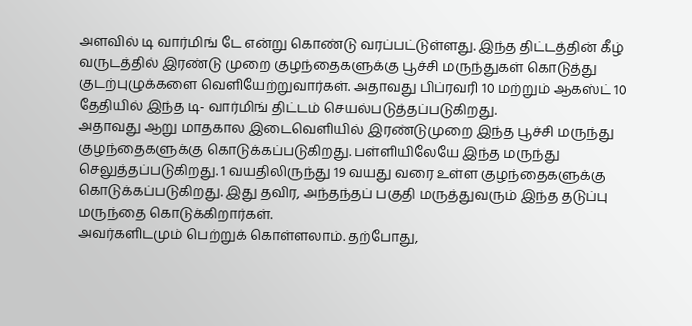அளவில் டி வார்மிங் டே என்று கொண்டு வரப்பட்டுள்ளது. இந்த திட்டத்தின் கீழ் வருடத்தில் இரண்டு முறை குழந்தைகளுக்கு பூச்சி மருந்துகள் கொடுத்து குடற்புழுக்களை வெளியேற்றுவார்கள். அதாவது பிப்ரவரி 10 மற்றும் ஆகஸ்ட் 10 தேதியில் இந்த டி- வார்மிங் திட்டம் செயல்படுத்தப்படுகிறது.
அதாவது ஆறு மாதகால இடைவெளியில் இரண்டுமுறை இந்த பூச்சி மருந்து குழந்தைகளுக்கு கொடுக்கப்படுகிறது. பள்ளியிலேயே இந்த மருந்து செலுத்தப்படுகிறது. 1 வயதிலிருந்து 19 வயது வரை உள்ள குழந்தைகளுக்கு கொடுக்கப்படுகிறது. இது தவிர, அந்தந்தப் பகுதி மருத்துவரும் இந்த தடுப்பு மருந்தை கொடுக்கிறார்கள்.
அவர்களிடமும் பெற்றுக் கொள்ளலாம். தற்போது,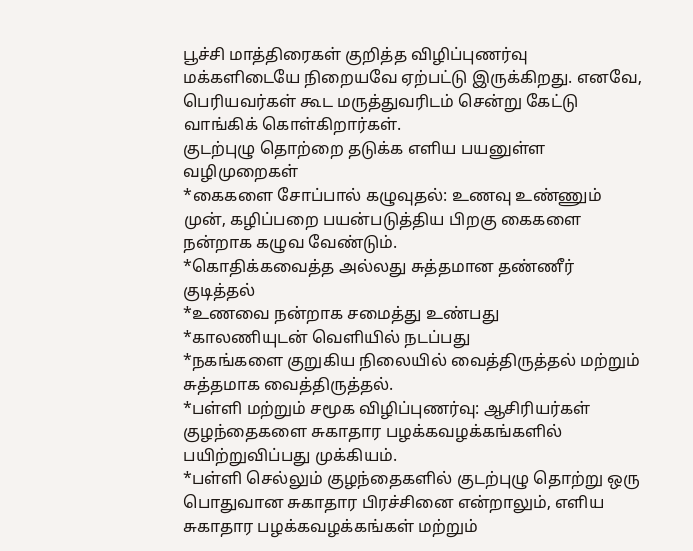பூச்சி மாத்திரைகள் குறித்த விழிப்புணர்வு மக்களிடையே நிறையவே ஏற்பட்டு இருக்கிறது. எனவே, பெரியவர்கள் கூட மருத்துவரிடம் சென்று கேட்டு வாங்கிக் கொள்கிறார்கள்.
குடற்புழு தொற்றை தடுக்க எளிய பயனுள்ள வழிமுறைகள்
*கைகளை சோப்பால் கழுவுதல்: உணவு உண்ணும் முன், கழிப்பறை பயன்படுத்திய பிறகு கைகளை நன்றாக கழுவ வேண்டும்.
*கொதிக்கவைத்த அல்லது சுத்தமான தண்ணீர் குடித்தல்
*உணவை நன்றாக சமைத்து உண்பது
*காலணியுடன் வெளியில் நடப்பது
*நகங்களை குறுகிய நிலையில் வைத்திருத்தல் மற்றும் சுத்தமாக வைத்திருத்தல்.
*பள்ளி மற்றும் சமூக விழிப்புணர்வு: ஆசிரியர்கள் குழந்தைகளை சுகாதார பழக்கவழக்கங்களில் பயிற்றுவிப்பது முக்கியம்.
*பள்ளி செல்லும் குழந்தைகளில் குடற்புழு தொற்று ஒரு பொதுவான சுகாதார பிரச்சினை என்றாலும், எளிய சுகாதார பழக்கவழக்கங்கள் மற்றும்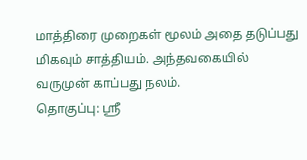மாத்திரை முறைகள் மூலம் அதை தடுப்பது மிகவும் சாத்தியம். அந்தவகையில் வருமுன் காப்பது நலம்.
தொகுப்பு: ஸ்ரீ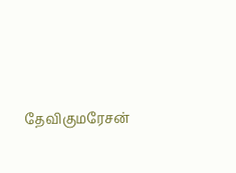தேவிகுமரேசன்